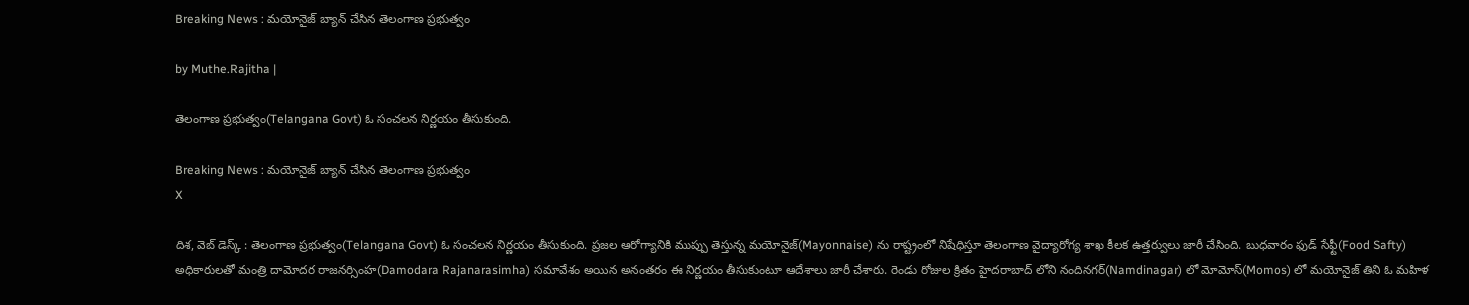Breaking News : మయోనైజ్ బ్యాన్ చేసిన తెలంగాణ ప్రభుత్వం

by Muthe.Rajitha |

తెలంగాణ ప్రభుత్వం(Telangana Govt) ఓ సంచలన నిర్ణయం తీసుకుంది.

Breaking News : మయోనైజ్ బ్యాన్ చేసిన తెలంగాణ ప్రభుత్వం
X

దిశ, వెబ్ డెస్క్ : తెలంగాణ ప్రభుత్వం(Telangana Govt) ఓ సంచలన నిర్ణయం తీసుకుంది. ప్రజల ఆరోగ్యానికి ముప్పు తెస్తున్న మయోనైజ్(Mayonnaise) ను రాష్ట్రంలో నిషేధిస్తూ తెలంగాణ వైద్యారోగ్య శాఖ కీలక ఉత్తర్వులు జారీ చేసింది. బుధవారం ఫుడ్ సేఫ్టీ(Food Safty) అధికారులతో మంత్రి దామోదర రాజనర్సింహ(Damodara Rajanarasimha) సమావేశం అయిన అనంతరం ఈ నిర్ణయం తీసుకుంటూ ఆదేశాలు జారీ చేశారు. రెండు రోజుల క్రితం హైదరాబాద్ లోని నందినగర్(Namdinagar) లో మోమోస్(Momos) లో మయోనైజ్ తిని ఓ మహిళ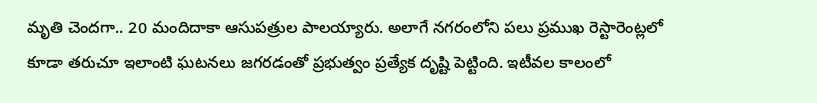మృతి చెందగా.. 20 మందిదాకా ఆసుపత్రుల పాలయ్యారు. అలాగే నగరంలోని పలు ప్రముఖ రెస్టారెంట్లలో కూడా తరుచూ ఇలాంటి ఘటనలు జగరడంతో ప్రభుత్వం ప్రత్యేక దృష్టి పెట్టింది. ఇటీవల కాలంలో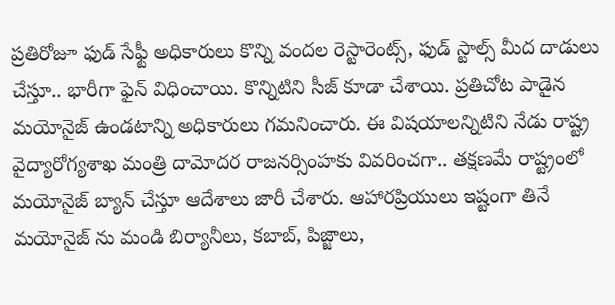ప్రతిరోజూ ఫుడ్ సేఫ్టీ అధికారులు కొన్ని వందల రెస్టారెంట్స్, ఫుడ్ స్టాల్స్ మీద దాడులు చేస్తూ.. భారీగా ఫైన్ విధించాయి. కొన్నిటిని సీజ్ కూడా చేశాయి. ప్రతిచోట పాడైన మయోనైజ్ ఉండటాన్ని అధికారులు గమనించారు. ఈ విషయాలన్నిటిని నేడు రాష్ట్ర వైద్యారోగ్యశాఖ మంత్రి దామోదర రాజనర్సింహకు వివరించగా.. తక్షణమే రాష్ట్రంలో మయోనైజ్ బ్యాన్ చేస్తూ ఆదేశాలు జారీ చేశారు. ఆహారప్రియులు ఇష్టంగా తినే మయోనైజ్ ను మండి బిర్యానీలు, కబాబ్, పిజ్జాలు,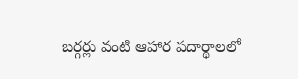బర్గర్లు వంటి ఆహార పదార్థాలలో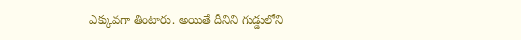ఎక్కువగా తింటారు. అయితే దీనిని గుడ్డులోని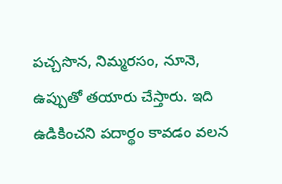పచ్చసొన, నిమ్మరసం, నూనె, ఉప్పుతో తయారు చేస్తారు. ఇది ఉడికించని పదార్థం కావడం వలన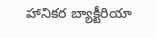హానికర బ్యాక్టీరియా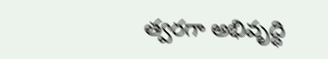త్వరగా అభివృద్ధి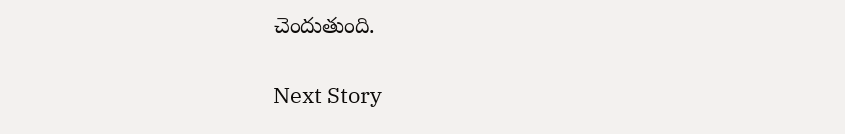చెందుతుంది.

Next Story